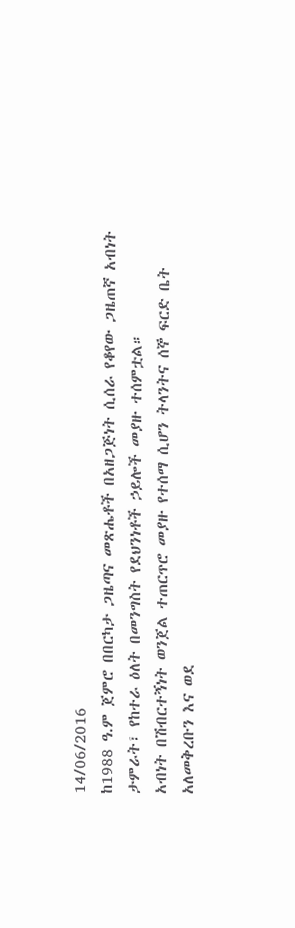14/06/2016
ከ1988 ዓ.ም ጀምሮ በበርካታ ጋዜጣና መጽሔቶች በአዘጋጅነት ሲሰራ የቆየው ጋዜጠኛ አብነት ታምራት፣ የከተራ ዕለት በመንግስት የደህንነቶች ኃይሎች መያዙ ተሰምቷል።
አብነት በሽብርተኝነት ወንጀል ተጠርጥሮ መያዙ የተሰማ ሲሆን ትላንትና ሰኞ ፍርድ ቤት አለመቅረቡን እና ወደ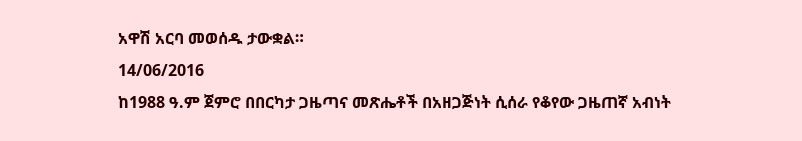አዋሽ አርባ መወሰዱ ታውቋል።
14/06/2016
ከ1988 ዓ.ም ጀምሮ በበርካታ ጋዜጣና መጽሔቶች በአዘጋጅነት ሲሰራ የቆየው ጋዜጠኛ አብነት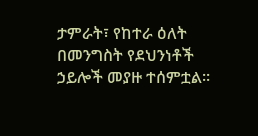ታምራት፣ የከተራ ዕለት በመንግስት የደህንነቶች ኃይሎች መያዙ ተሰምቷል።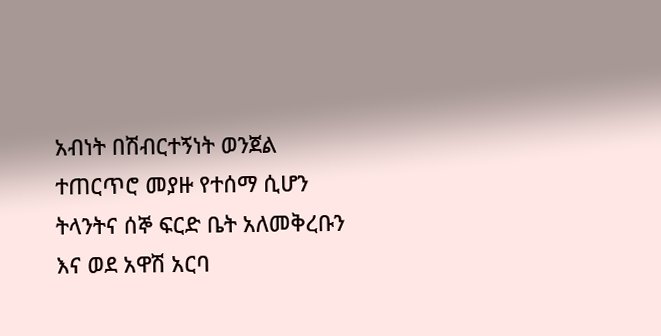አብነት በሽብርተኝነት ወንጀል ተጠርጥሮ መያዙ የተሰማ ሲሆን ትላንትና ሰኞ ፍርድ ቤት አለመቅረቡን እና ወደ አዋሽ አርባ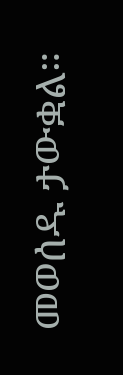መወሰዱ ታውቋል።